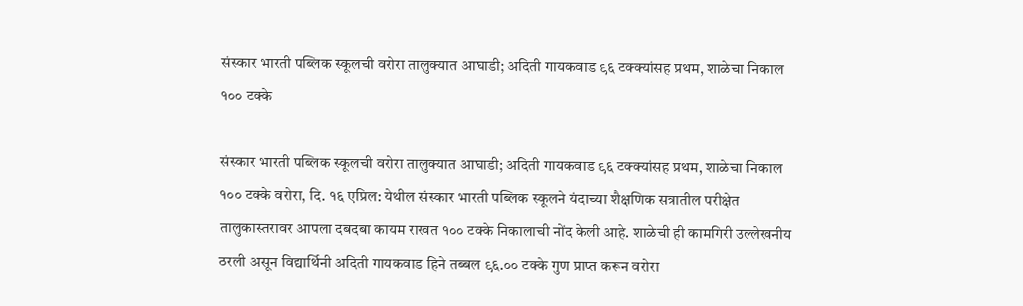संस्कार भारती पब्लिक स्कूलची वरोरा तालुक्यात आघाडी; अदिती गायकवाड ९६ टक्क्यांसह प्रथम, शाळेचा निकाल १०० टक्के

संस्कार भारती पब्लिक स्कूलची वरोरा तालुक्यात आघाडी; अदिती गायकवाड ९६ टक्क्यांसह प्रथम, शाळेचा निकाल १०० टक्के वरोरा, दि. १६ एप्रिल: येथील संस्कार भारती पब्लिक स्कूलने यंदाच्या शैक्षणिक सत्रातील परीक्षेत तालुकास्तरावर आपला दबदबा कायम राखत १०० टक्के निकालाची नोंद केली आहे. शाळेची ही कामगिरी उल्लेखनीय ठरली असून विद्यार्थिनी अदिती गायकवाड हिने तब्बल ९६.०० टक्के गुण प्राप्त करून वरोरा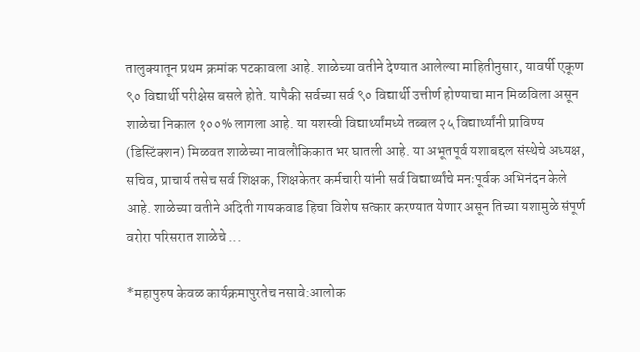तालुक्यातून प्रथम क्रमांक पटकावला आहे. शाळेच्या वतीने देण्यात आलेल्या माहितीनुसार, यावर्षी एकूण ९० विद्यार्थी परीक्षेस बसले होते. यापैकी सर्वच्या सर्व ९० विद्यार्थी उत्तीर्ण होण्याचा मान मिळविला असून शाळेचा निकाल १००% लागला आहे. या यशस्वी विद्यार्थ्यांमध्ये तब्बल २५ विद्यार्थ्यांनी प्राविण्य (डिस्टिंक्शन) मिळवत शाळेच्या नावलौकिकात भर घातली आहे. या अभूतपूर्व यशाबद्दल संस्थेचे अध्यक्ष, सचिव, प्राचार्य तसेच सर्व शिक्षक, शिक्षकेतर कर्मचारी यांनी सर्व विद्यार्थ्यांचे मनःपूर्वक अभिनंदन केले आहे. शाळेच्या वतीने अदिती गायकवाड हिचा विशेष सत्कार करण्यात येणार असून तिच्या यशामुळे संपूर्ण वरोरा परिसरात शाळेचे ...

*महापुरुष केवळ कार्यक्रमापुरतेच नसावे:आलोक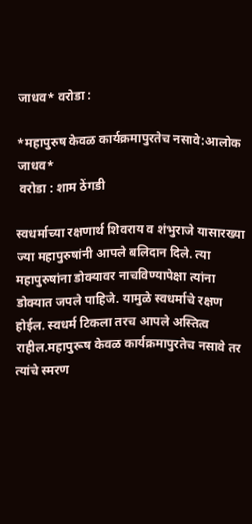जाधव* वरोडा :

*महापुरुष केवळ कार्यक्रमापुरतेच नसावे:आलोक जाधव*
 वरोडा : शाम ठेंगडी

स्वधर्माच्या रक्षणार्थ शिवराय व शंभुराजे यासारख्या ज्या महापुरुषांनी आपले बलिदान दिले. त्या महापुरुषांना डोक्यावर नाचविण्यापेक्षा त्यांना डोक्यात जपले पाहिजे. यामुळे स्वधर्माचे रक्षण होईल. स्वधर्म टिकला तरच आपले अस्तित्व राहील.महापुरूष केवळ कार्यक्रमापुरतेच नसावे तर त्यांचे स्मरण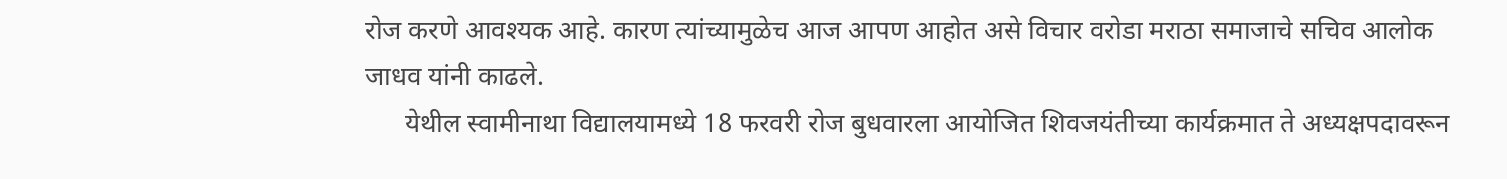रोज करणे आवश्यक आहे. कारण त्यांच्यामुळेच आज आपण आहोत असे विचार वरोडा मराठा समाजाचे सचिव आलोक जाधव यांनी काढले.
      येथील स्वामीनाथा विद्यालयामध्ये 18 फरवरी रोज बुधवारला आयोजित शिवजयंतीच्या कार्यक्रमात ते अध्यक्षपदावरून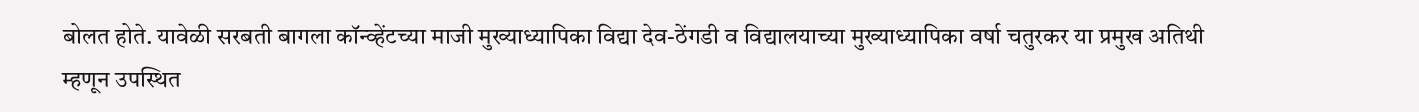बोलत होते. यावेळी सरबती बागला कॉन्व्हेंटच्या माजी मुख्याध्यापिका विद्या देव-ठेंगडी व विद्यालयाच्या मुख्याध्यापिका वर्षा चतुरकर या प्रमुख अतिथी म्हणून उपस्थित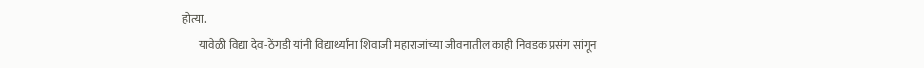होत्या.
       यावेळी विद्या देव-ठेंगडी यांनी विद्यार्थ्यांना शिवाजी महाराजांच्या जीवनातील काही निवडक प्रसंग सांगून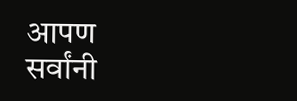आपण सर्वांनी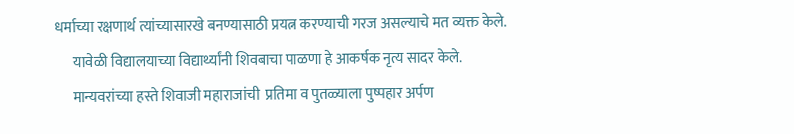धर्माच्या रक्षणार्थ त्यांच्यासारखे बनण्यासाठी प्रयत्न करण्याची गरज असल्याचे मत व्यक्त केले.
      यावेळी विद्यालयाच्या विद्यार्थ्यांनी शिवबाचा पाळणा हे आकर्षक नृत्य सादर केले.
      मान्यवरांच्या हस्ते शिवाजी महाराजांची  प्रतिमा व पुतळ्याला पुष्पहार अर्पण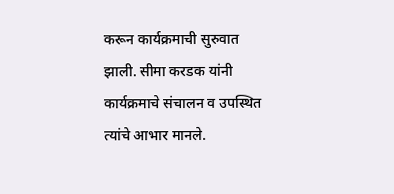करून कार्यक्रमाची सुरुवात झाली. सीमा करडक यांनी कार्यक्रमाचे संचालन व उपस्थित त्यांचे आभार मानले.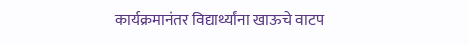कार्यक्रमानंतर विद्यार्थ्यांना खाऊचे वाटप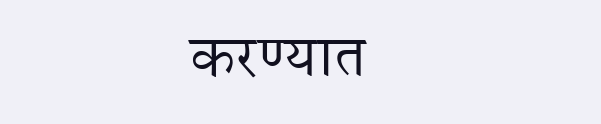करण्यात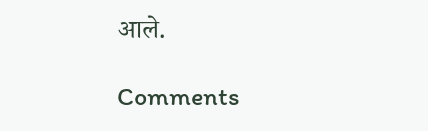आले.

Comments